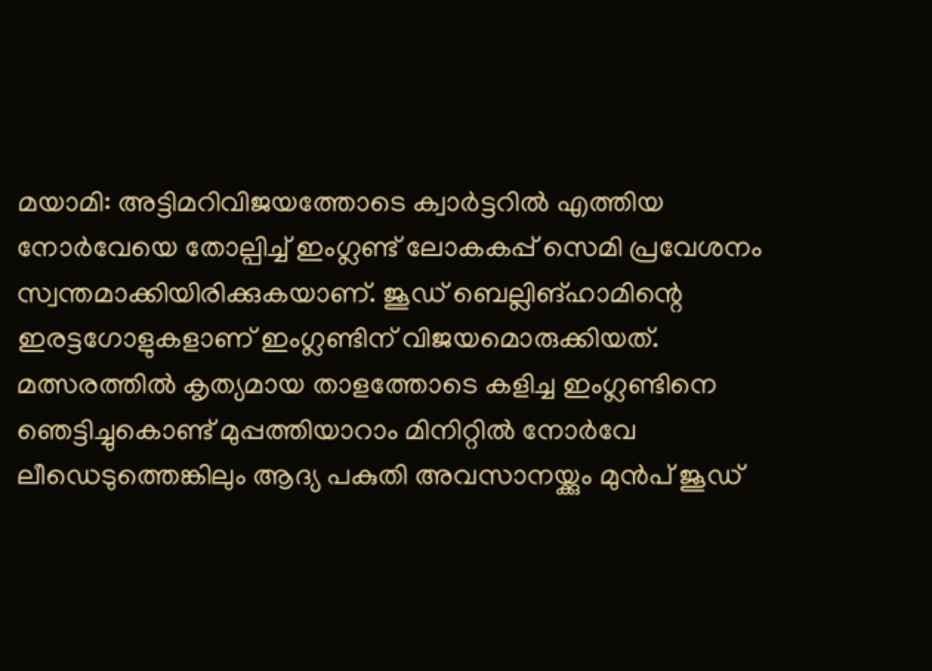മയാമി: അട്ടിമറിവിജയത്തോടെ ക്വാർട്ടറിൽ എത്തിയ നോർവേയെ തോല്പിച്ച് ഇംഗ്ലണ്ട് ലോകകപ്പ് സെമി പ്രവേശനം സ്വന്തമാക്കിയിരിക്കുകയാണ്. ജൂഡ് ബെല്ലിങ്ഹാമിന്റെ ഇരട്ടഗോളുകളാണ് ഇംഗ്ലണ്ടിന് വിജയമൊരുക്കിയത്. മത്സരത്തിൽ കൃത്യമായ താളത്തോടെ കളിച്ച ഇംഗ്ലണ്ടിനെ ഞെട്ടിച്ചുകൊണ്ട് മുപ്പത്തിയാറാം മിനിറ്റിൽ നോർവേ ലീഡെടുത്തെങ്കിലും ആദ്യ പകുതി അവസാനയ്ക്കും മുൻപ് ജൂഡ്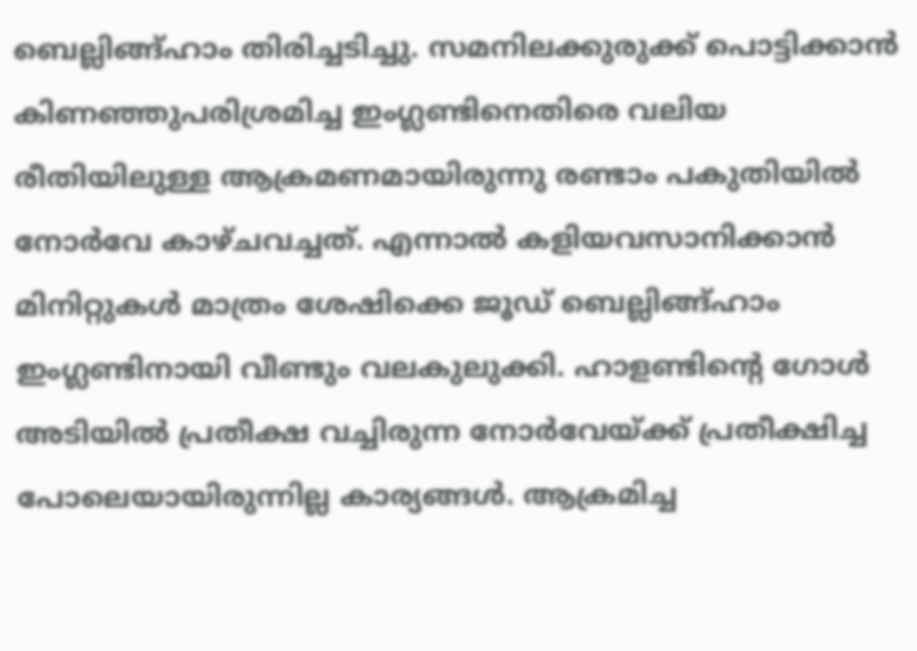ബെല്ലിങ്ങ്ഹാം തിരിച്ചടിച്ചു. സമനിലക്കുരുക്ക് പൊട്ടിക്കാൻ കിണഞ്ഞുപരിശ്രമിച്ച ഇംഗ്ലണ്ടിനെതിരെ വലിയ രീതിയിലുള്ള ആക്രമണമായിരുന്നു രണ്ടാം പകുതിയിൽ നോർവേ കാഴ്ചവച്ചത്. എന്നാൽ കളിയവസാനിക്കാൻ മിനിറ്റുകൾ മാത്രം ശേഷിക്കെ ജൂഡ് ബെല്ലിങ്ങ്ഹാം ഇംഗ്ലണ്ടിനായി വീണ്ടും വലകുലുക്കി. ഹാളണ്ടിന്റെ ഗോൾ അടിയിൽ പ്രതീക്ഷ വച്ചിരുന്ന നോർവേയ്ക്ക് പ്രതീക്ഷിച്ച പോലെയായിരുന്നില്ല കാര്യങ്ങൾ. ആക്രമിച്ച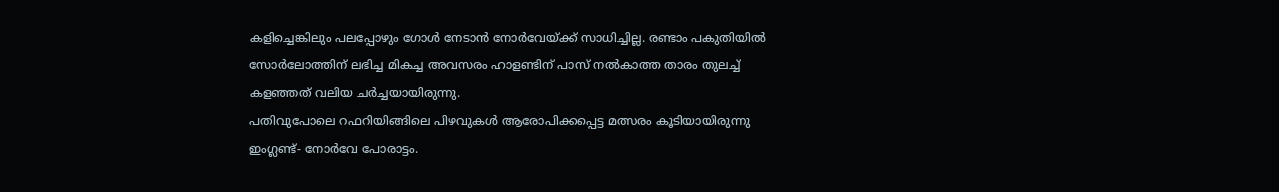കളിച്ചെങ്കിലും പലപ്പോഴും ഗോൾ നേടാൻ നോർവേയ്ക്ക് സാധിച്ചില്ല. രണ്ടാം പകുതിയിൽ സോർലോത്തിന് ലഭിച്ച മികച്ച അവസരം ഹാളണ്ടിന് പാസ് നൽകാത്ത താരം തുലച്ച് കളഞ്ഞത് വലിയ ചർച്ചയായിരുന്നു.
പതിവുപോലെ റഫറിയിങ്ങിലെ പിഴവുകൾ ആരോപിക്കപ്പെട്ട മത്സരം കൂടിയായിരുന്നു ഇംഗ്ലണ്ട്- നോർവേ പോരാട്ടം.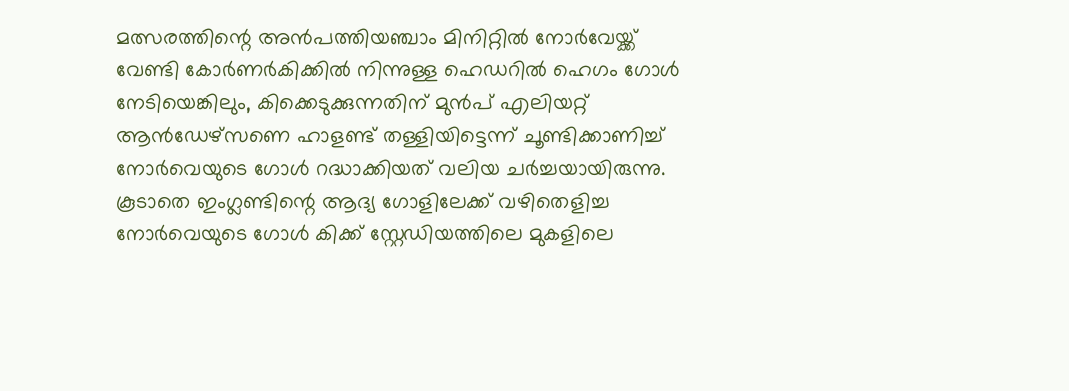മത്സരത്തിന്റെ അൻപത്തിയഞ്ചാം മിനിറ്റിൽ നോർവേയ്ക്ക് വേണ്ടി കോർണർകിക്കിൽ നിന്നുള്ള ഹെഡറിൽ ഹെഗം ഗോൾ നേടിയെങ്കിലും, കിക്കെടുക്കുന്നതിന് മുൻപ് എലിയറ്റ് ആൻഡേഴ്സണെ ഹാളണ്ട് തള്ളിയിട്ടെന്ന് ചൂണ്ടിക്കാണിച്ച് നോർവെയുടെ ഗോൾ റദ്ധാക്കിയത് വലിയ ചർച്ചയായിരുന്നു. കൂടാതെ ഇംഗ്ലണ്ടിന്റെ ആദ്യ ഗോളിലേക്ക് വഴിതെളിച്ച നോർവെയുടെ ഗോൾ കിക്ക് സ്റ്റേഡിയത്തിലെ മുകളിലെ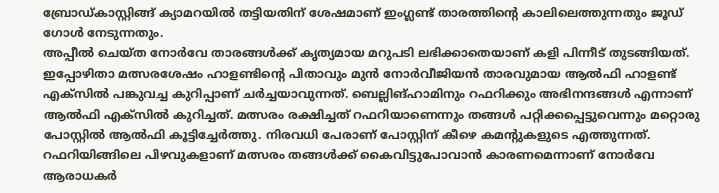ബ്രോഡ്കാസ്റ്റിങ്ങ് ക്യാമറയിൽ തട്ടിയതിന് ശേഷമാണ് ഇംഗ്ലണ്ട് താരത്തിന്റെ കാലിലെത്തുന്നതും ജൂഡ് ഗോൾ നേടുന്നതും.
അപ്പീൽ ചെയ്ത നോർവേ താരങ്ങൾക്ക് കൃത്യമായ മറുപടി ലഭിക്കാതെയാണ് കളി പിന്നീട് തുടങ്ങിയത്. ഇപ്പോഴിതാ മത്സരശേഷം ഹാളണ്ടിന്റെ പിതാവും മുൻ നോർവീജിയൻ താരവുമായ ആൽഫി ഹാളണ്ട് എക്സിൽ പങ്കുവച്ച കുറിപ്പാണ് ചർച്ചയാവുന്നത്. ബെല്ലിങ്ഹാമിനും റഫറിക്കും അഭിനന്ദങ്ങൾ എന്നാണ് ആൽഫി എക്സിൽ കുറിച്ചത്. മത്സരം രക്ഷിച്ചത് റഫറിയാണെന്നും തങ്ങൾ പറ്റിക്കപ്പെട്ടുവെന്നും മറ്റൊരു പോസ്റ്റിൽ ആൽഫി കൂട്ടിച്ചേർത്തു. നിരവധി പേരാണ് പോസ്റ്റിന് കീഴെ കമന്റുകളുടെ എത്തുന്നത്. റഫറിയിങ്ങിലെ പിഴവുകളാണ് മത്സരം തങ്ങൾക്ക് കൈവിട്ടുപോവാൻ കാരണമെന്നാണ് നോർവേ ആരാധകർ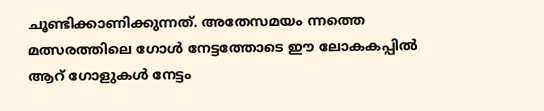ചൂണ്ടിക്കാണിക്കുന്നത്. അതേസമയം ന്നത്തെ മത്സരത്തിലെ ഗോൾ നേട്ടത്തോടെ ഈ ലോകകപ്പിൽ ആറ് ഗോളുകൾ നേട്ടം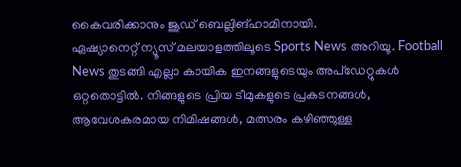കൈവരിക്കാനും ജൂഡ് ബെല്ലിങ്ഹാമിനായി.
ഏഷ്യാനെറ്റ് ന്യൂസ് മലയാളത്തിലൂടെ Sports News അറിയൂ. Football News തുടങ്ങി എല്ലാ കായിക ഇനങ്ങളുടെയും അപ്ഡേറ്റുകൾ ഒറ്റതൊട്ടിൽ. നിങ്ങളുടെ പ്രിയ ടീമുകളുടെ പ്രകടനങ്ങൾ, ആവേശകരമായ നിമിഷങ്ങൾ, മത്സരം കഴിഞ്ഞുള്ള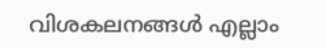വിശകലനങ്ങൾ എല്ലാം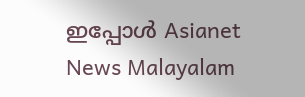ഇപ്പോൾ Asianet News Malayalam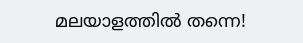മലയാളത്തിൽ തന്നെ!